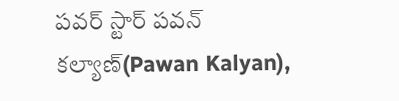పవర్ స్టార్ పవన్ కల్యాణ్(Pawan Kalyan),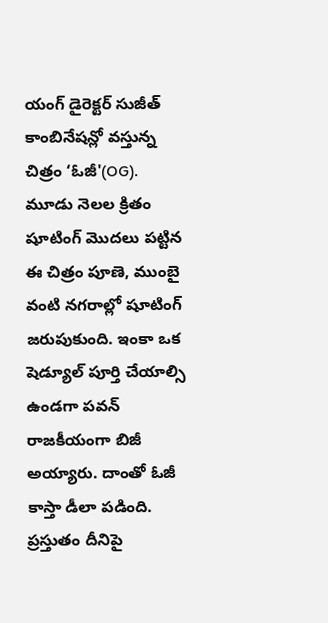యంగ్ డైరెక్టర్ సుజీత్ కాంబినేషన్లో వస్తున్న చిత్రం ‘ఓజీ'(OG). మూడు నెలల క్రితం షూటింగ్ మొదలు పట్టిన ఈ చిత్రం పూణె, ముంబై వంటి నగరాల్లో షూటింగ్ జరుపుకుంది. ఇంకా ఒక షెడ్యూల్ పూర్తి చేయాల్సి ఉండగా పవన్ రాజకీయంగా బిజీ అయ్యారు. దాంతో ఓజీ కాస్తా డీలా పడింది. ప్రస్తుతం దీనిపై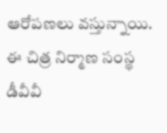ఆరోపణలు వస్తున్నాయి. ఈ చిత్ర నిర్మాణ సంస్థ డీవీవీ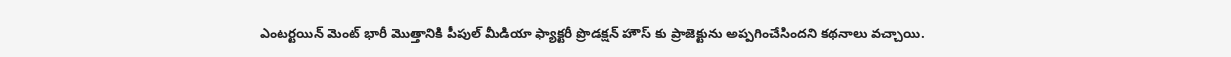ఎంటర్టయిన్ మెంట్ భారీ మొత్తానికి పీపుల్ మీడియా ఫ్యాక్టరీ ప్రొడక్షన్ హౌస్ కు ప్రాజెక్టును అప్పగించేసిందని కథనాలు వచ్చాయి.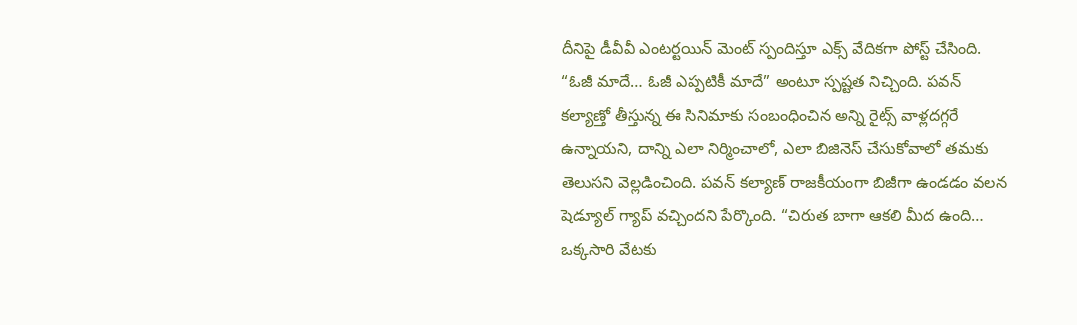దీనిపై డీవీవీ ఎంటర్టయిన్ మెంట్ స్పందిస్తూ ఎక్స్ వేదికగా పోస్ట్ చేసింది. “ఓజీ మాదే… ఓజీ ఎప్పటికీ మాదే” అంటూ స్పష్టత నిచ్చింది. పవన్ కల్యాణ్తో తీస్తున్న ఈ సినిమాకు సంబంధించిన అన్ని రైట్స్ వాళ్లదగ్గరే ఉన్నాయని, దాన్ని ఎలా నిర్మించాలో, ఎలా బిజినెస్ చేసుకోవాలో తమకు తెలుసని వెల్లడించింది. పవన్ కల్యాణ్ రాజకీయంగా బిజీగా ఉండడం వలన షెడ్యూల్ గ్యాప్ వచ్చిందని పేర్కొంది. “చిరుత బాగా ఆకలి మీద ఉంది… ఒక్కసారి వేటకు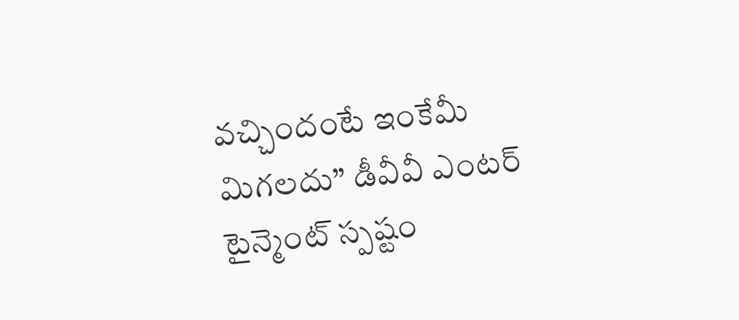వచ్చిందంటే ఇంకేమీ మిగలదు” డీవీవీ ఎంటర్ టైన్మెంట్ స్పష్టం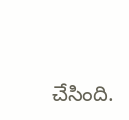చేసింది.